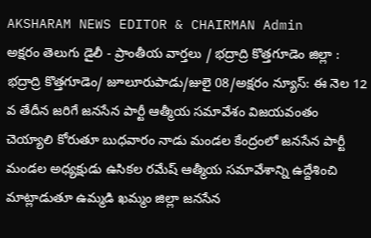AKSHARAM NEWS EDITOR & CHAIRMAN Admin
అక్షరం తెలుగు డైలీ - ప్రాంతీయ వార్తలు / భద్రాద్రి కొత్తగూడెం జిల్లా : భద్రాద్రి కొత్తగూడెం/ జూలూరుపాడు/జులై 08/అక్షరం న్యూస్: ఈ నెల 12 వ తేదీన జరిగే జనసేన పార్టీ ఆత్మీయ సమావేశం విజయవంతం చెయ్యాలి కోరుతూ బుధవారం నాడు మండల కేంద్రంలో జనసేన పార్టీ మండల అధ్యక్షుడు ఉసికల రమేష్ ఆత్మీయ సమావేశాన్ని ఉద్దేశించి మాట్లాడుతూ ఉమ్మడి ఖమ్మం జిల్లా జనసేన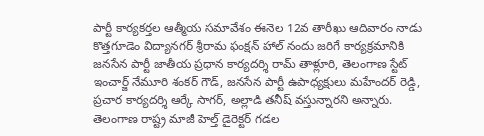పార్టీ కార్యకర్తల ఆత్మీయ సమావేశం ఈనెల 12వ తారీఖు ఆదివారం నాడు కొత్తగూడెం విద్యానగర్ శ్రీరామ ఫంక్షన్ హాల్ నందు జరిగే కార్యక్రమానికి జనసేన పార్టీ జాతీయ ప్రధాన కార్యదర్శి రామ్ తాళ్లూరి, తెలంగాణ స్టేట్ ఇంచార్జ్ నేమూరి శంకర్ గౌడ్, జనసేన పార్టీ ఉపాధ్యక్షులు మహేందర్ రెడ్డి, ప్రచార కార్యదర్శి ఆర్కే సాగర్, అల్లాడి తనీష్ వస్తున్నారని అన్నారు. తెలంగాణ రాష్ట్ర మాజీ హెల్త్ డైరెక్టర్ గడల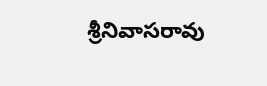శ్రీనివాసరావు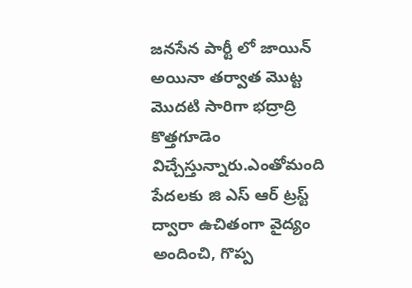జనసేన పార్టీ లో జాయిన్ అయినా తర్వాత మొట్ట మొదటి సారిగా భద్రాద్రి కొత్తగూడెం విచ్చేస్తున్నారు.ఎంతోమంది పేదలకు జి ఎస్ ఆర్ ట్రస్ట్ ద్వారా ఉచితంగా వైద్యం అందించి, గొప్ప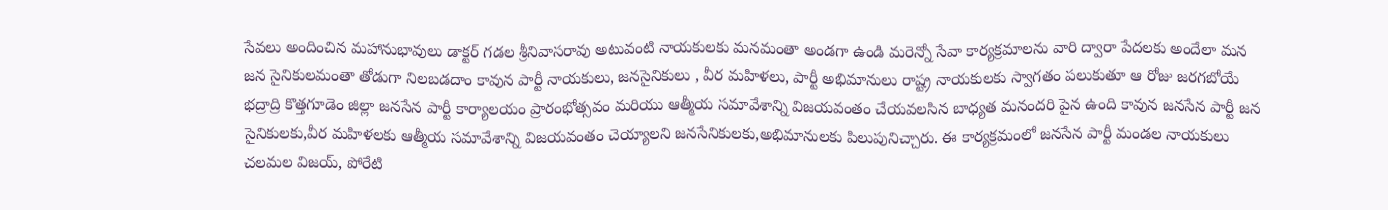సేవలు అందించిన మహానుభావులు డాక్టర్ గడల శ్రీనివాసరావు అటువంటి నాయకులకు మనమంతా అండగా ఉండి మరెన్నో సేవా కార్యక్రమాలను వారి ద్వారా పేదలకు అందేలా మన జన సైనికులమంతా తోడుగా నిలబడదాం కావున పార్టీ నాయకులు, జనసైనికులు , వీర మహిళలు, పార్టీ అభిమానులు రాష్ట్ర నాయకులకు స్వాగతం పలుకుతూ ఆ రోజు జరగబోయే భద్రాద్రి కొత్తగూడెం జిల్లా జనసేన పార్టీ కార్యాలయం ప్రారంభోత్సవం మరియు ఆత్మీయ సమావేశాన్ని విజయవంతం చేయవలసిన బాధ్యత మనందరి పైన ఉంది కావున జనసేన పార్టీ జన సైనికులకు,వీర మహిళలకు ఆత్మీయ సమావేశాన్ని విజయవంతం చెయ్యాలని జనసేనికులకు,అభిమానులకు పిలుపునిచ్చారు. ఈ కార్యక్రమంలో జనసేన పార్టీ మండల నాయకులు చలమల విజయ్, పోరేటి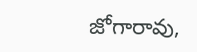జోగారావు,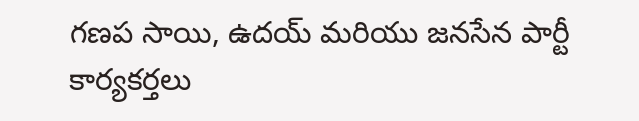గణప సాయి, ఉదయ్ మరియు జనసేన పార్టీ కార్యకర్తలు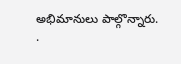అభిమానులు పాల్గొన్నారు.
.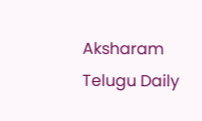Aksharam Telugu Daily